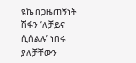ዩኬ በጋዜጠኝነት ሽፋን ‘ለቻይና ሲሰልሉ’ ነበሩ ያለቻቸውን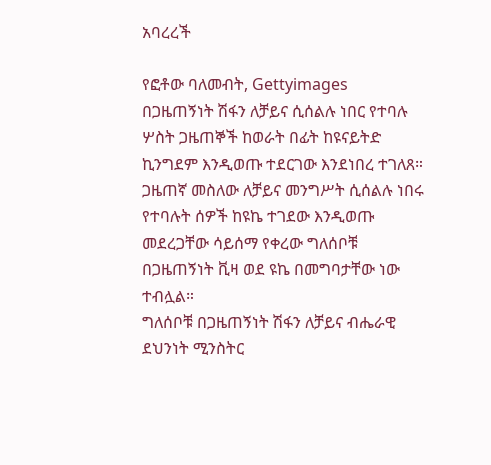አባረረች

የፎቶው ባለመብት, Gettyimages
በጋዜጠኝነት ሽፋን ለቻይና ሲሰልሉ ነበር የተባሉ ሦስት ጋዜጠኞች ከወራት በፊት ከዩናይትድ ኪንግደም እንዲወጡ ተደርገው እንደነበረ ተገለጸ።
ጋዜጠኛ መስለው ለቻይና መንግሥት ሲሰልሉ ነበሩ የተባሉት ሰዎች ከዩኬ ተገደው እንዲወጡ መደረጋቸው ሳይሰማ የቀረው ግለሰቦቹ በጋዜጠኝነት ቪዛ ወደ ዩኬ በመግባታቸው ነው ተብሏል።
ግለሰቦቹ በጋዜጠኝነት ሽፋን ለቻይና ብሔራዊ ደህንነት ሚንስትር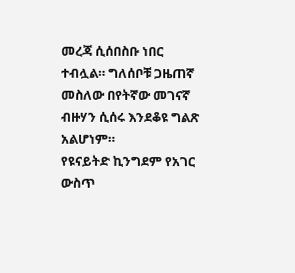መረጃ ሲሰበስቡ ነበር ተብሏል። ግለሰቦቹ ጋዜጠኛ መስለው በየትኛው መገናኛ ብዙሃን ሲሰሩ እንደቆዩ ግልጽ አልሆነም።
የዩናይትድ ኪንግደም የአገር ውስጥ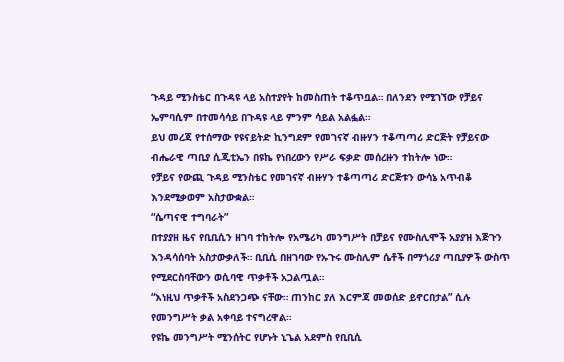ጉዳይ ሚንስቴር በጉዳዩ ላይ አስተያየት ከመስጠት ተቆጥቧል። በለንደን የሚገኘው የቻይና ኤምባሲም በተመሳሳይ በጉዳዩ ላይ ምንም ሳይል አልፏል።
ይህ መረጃ የተሰማው የዩናይትድ ኪንግደም የመገናኛ ብዙሃን ተቆጣጣሪ ድርጅት የቻይናው ብሔራዊ ጣቢያ ሲጂቲኤን በዩኬ የነበረውን የሥራ ፍቃድ መሰረዙን ተከትሎ ነው።
የቻይና የውጪ ጉዳይ ሚንስቴር የመገናኛ ብዙሃን ተቆጣጣሪ ድርጅቱን ውሳኔ አጥብቆ እንደሚቃወም አስታውቋል።
“ሴጣናዊ ተግባራት”
በተያያዘ ዜና የቢቢሲን ዘገባ ተከትሎ የአሜሪካ መንግሥት በቻይና የሙስሊሞች አያያዝ እጅጉን እንዳሳሰባት አስታውቃለች። ቢቢሲ በዘገባው የኡጉሩ ሙስሊም ሴቶች በማጎሪያ ጣቢያዎች ውስጥ የሚደርስባቸውን ወሲባዊ ጥቃቶች አጋልጧል።
“እነዚህ ጥቃቶች አስደንጋጭ ናቸው። ጠንከር ያለ እርምጃ መወሰድ ይኖርበታል” ሲሉ የመንግሥት ቃል አቀባይ ተናግረዋል።
የዩኬ መንግሥት ሚንሰትር የሆኑት ኒጌል አደምስ የቢቢሲ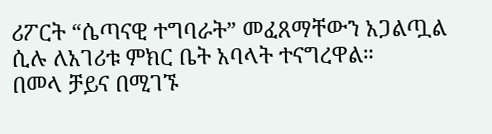ሪፖርት “ሴጣናዊ ተግባራት” መፈጸማቸውን አጋልጧል ሲሉ ለአገሪቱ ምክር ቤት አባላት ተናግረዋል።
በመላ ቻይና በሚገኙ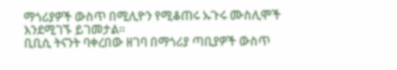ማጎሪያዎች ውስጥ በሚሊዮን የሚቆጠሩ ኡጉሩ ሙስሊሞች እንደሚገኙ ይገመታል።
ቢቢሲ ትናንት ባቀረበው ዘገባ በማጎሪያ ጣቢያዎች ውስጥ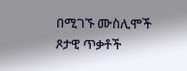በሚገኙ ሙስሊሞች ጾታዊ ጥቃቶች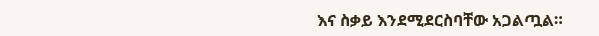እና ስቃይ እንደሚደርስባቸው አጋልጧል።